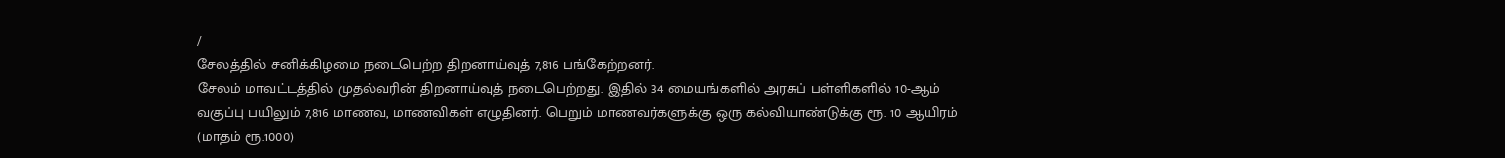/
சேலத்தில் சனிக்கிழமை நடைபெற்ற திறனாய்வுத் 7,816 பங்கேற்றனர்.
சேலம் மாவட்டத்தில் முதல்வரின் திறனாய்வுத் நடைபெற்றது. இதில் 34 மையங்களில் அரசுப் பள்ளிகளில் 10-ஆம் வகுப்பு பயிலும் 7,816 மாணவ, மாணவிகள் எழுதினர். பெறும் மாணவர்களுக்கு ஒரு கல்வியாண்டுக்கு ரூ. 10 ஆயிரம் (மாதம் ரூ.1000)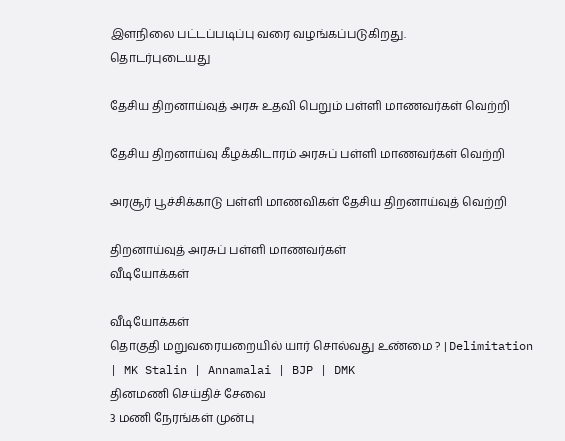இளநிலை பட்டப்படிப்பு வரை வழங்கப்படுகிறது.
தொடர்புடையது

தேசிய திறனாய்வுத் அரசு உதவி பெறும் பள்ளி மாணவர்கள் வெற்றி

தேசிய திறனாய்வு கீழக்கிடாரம் அரசுப் பள்ளி மாணவர்கள் வெற்றி

அரசூர் பூச்சிக்காடு பள்ளி மாணவிகள் தேசிய திறனாய்வுத் வெற்றி

திறனாய்வுத் அரசுப் பள்ளி மாணவர்கள்
வீடியோக்கள்

வீடியோக்கள்
தொகுதி மறுவரையறையில் யார் சொல்வது உண்மை ? | Delimitation | MK Stalin | Annamalai | BJP | DMK
தினமணி செய்திச் சேவை
3 மணி நேரங்கள் முன்பு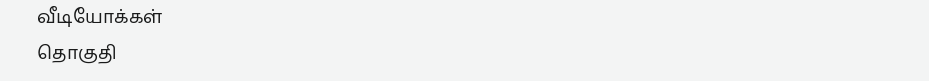வீடியோக்கள்
தொகுதி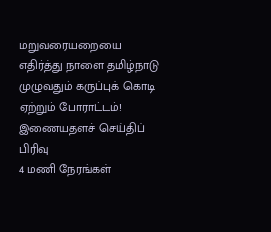மறுவரையறையை எதிர்த்து நாளை தமிழ்நாடு முழுவதும் கருப்புக் கொடி ஏற்றும் போராட்டம்!
இணையதளச் செய்திப் பிரிவு
4 மணி நேரங்கள்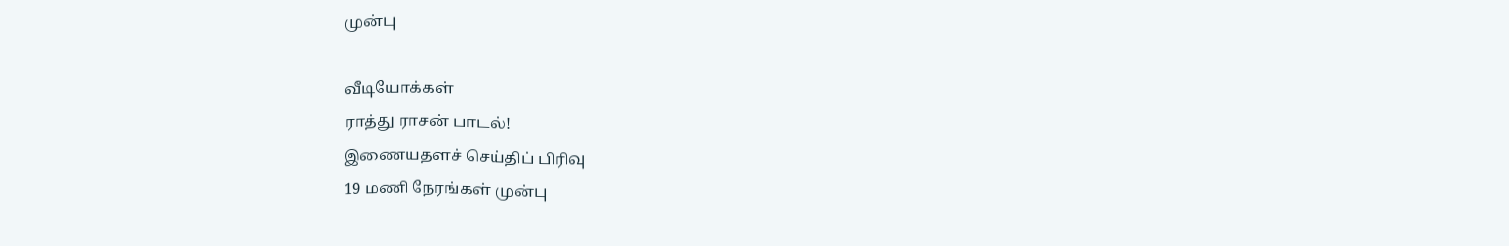முன்பு

வீடியோக்கள்
ராத்து ராசன் பாடல்!
இணையதளச் செய்திப் பிரிவு
19 மணி நேரங்கள் முன்பு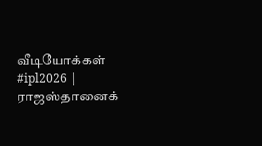வீடியோக்கள்
#ipl2026 | ராஜஸ்தானைக்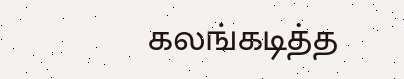கலங்கடித்த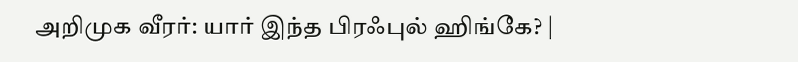அறிமுக வீரர்: யார் இந்த பிரஃபுல் ஹிங்கே? |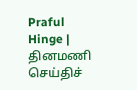Praful Hinge |
தினமணி செய்திச்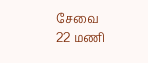சேவை
22 மணி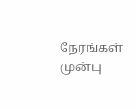நேரங்கள் முன்பு